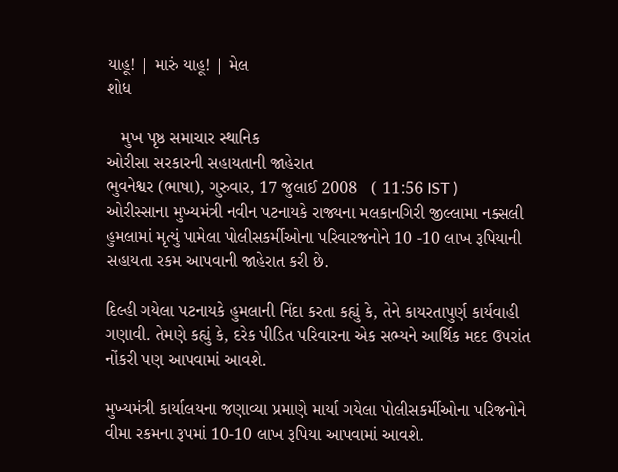યાહૂ! | મારું યાહૂ! | મેલ
શોધ

   મુખ પૃષ્ઠ સમાચાર સ્થાનિક
ઓરીસા સરકારની સહાયતાની જાહેરાત
ભુવનેશ્વર (ભાષા), ગુરુવાર, 17 જુલાઈ 2008   ( 11:56 IST )
ઓરીસ્સાના મુખ્યમંત્રી નવીન પટનાયકે રાજ્યના મલકાનગિરી જીલ્લામા નક્સલી હુમલામાં મૃત્યું પામેલા પોલીસકર્મીઓના પરિવારજનોને 10 -10 લાખ રૂપિયાની સહાયતા રકમ આપવાની જાહેરાત કરી છે.

દિલ્હી ગયેલા પટનાયકે હુમલાની નિંદા કરતા કહ્યું કે, તેને કાયરતાપુર્ણ કાર્યવાહી ગણાવી. તેમણે કહ્યું કે, દરેક પીડિત પરિવારના એક સભ્યને આર્થિક મદદ ઉપરાંત નોંકરી પણ આપવામાં આવશે.

મુખ્યમંત્રી કાર્યાલયના જણાવ્યા પ્રમાણે માર્યા ગયેલા પોલીસકર્મીઓના પરિજનોને વીમા રકમના રૂપમાં 10-10 લાખ રૂપિયા આપવામાં આવશે.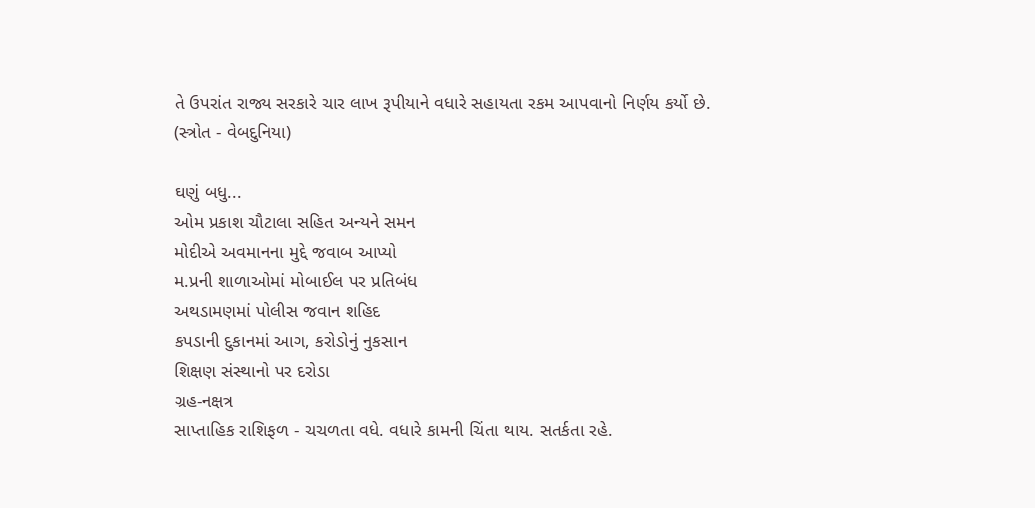તે ઉપરાંત રાજ્ય સરકારે ચાર લાખ રૂપીયાને વધારે સહાયતા રકમ આપવાનો નિર્ણય કર્યો છે.
(સ્ત્રોત - વેબદુનિયા)

ઘણું બધુ...
ઓમ પ્રકાશ ચૌટાલા સહિત અન્યને સમન
મોદીએ અવમાનના મુદ્દે જવાબ આપ્યો
મ.પ્રની શાળાઓમાં મોબાઈલ પર પ્રતિબંધ
અથડામણમાં પોલીસ જવાન શહિદ
કપડાની દુકાનમાં આગ, કરોડોનું નુકસાન
શિક્ષણ સંસ્થાનો પર દરોડા
ગ્રહ-નક્ષત્ર
સાપ્તાહિક રાશિફળ - ચચળતા વધે. વધારે કામની ચિંતા થાય. સતર્કતા રહે.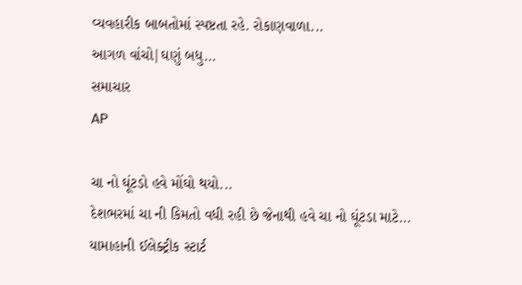વ્યવહારીક બાબતોમાં સ્પષ્ટતા રહે. રોકાણવાળા...
આગળ વાંચો|ઘણું બધુ...
સમાચાર
AP

ચા નો ઘૂંટડો હવે મોંઘો થયો...
દેશભરમાં ચા ની કિમતો વધી રહી છે જેનાથી હવે ચા નો ઘૂંટડા માટે...
યામાહાની ઈલેક્ટ્રીક સ્ટાર્ટ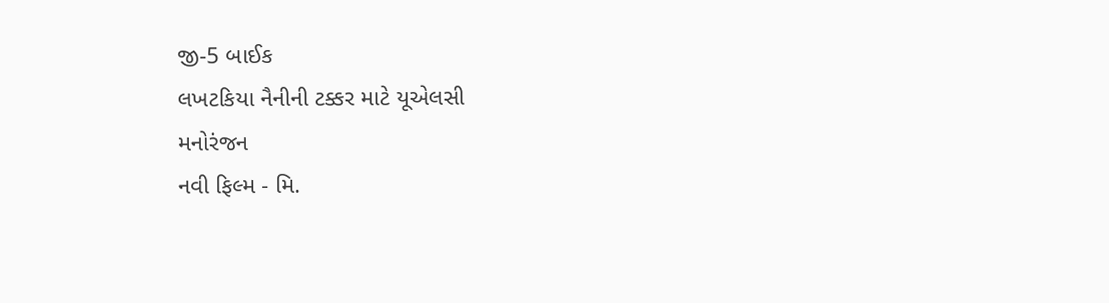જી-5 બાઈક
લખટકિયા નૈનીની ટક્કર માટે યૂએલસી
મનોરંજન
નવી ફિલ્મ - મિ.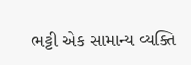ભટ્ટી એક સામાન્ય વ્યક્તિ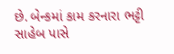છે. બેન્કમાં કામ કરનારા ભટ્ટી સાહેબ પાસે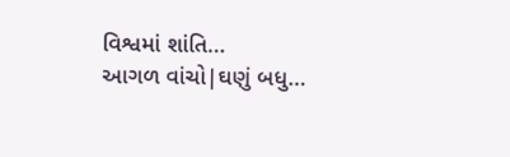વિશ્વમાં શાંતિ...
આગળ વાંચો|ઘણું બધુ...